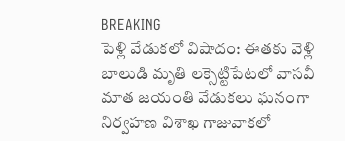BREAKING
పెళ్లి వేడుకలో విషాదం: ఈతకు వెళ్లి బాలుడి మృతి లక్సెట్టిపేటలో వాసవీ మాత జయంతి వేడుకలు ఘనంగా నిర్వహణ విశాఖ గాజువాకలో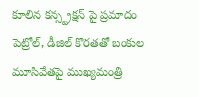కూలిన కన్స్ట్రక్షన్ పై ప్రమాదం పెట్రోల్, డీజిల్ కొరతతో బంకుల మూసివేతపై ముఖ్యమంత్రి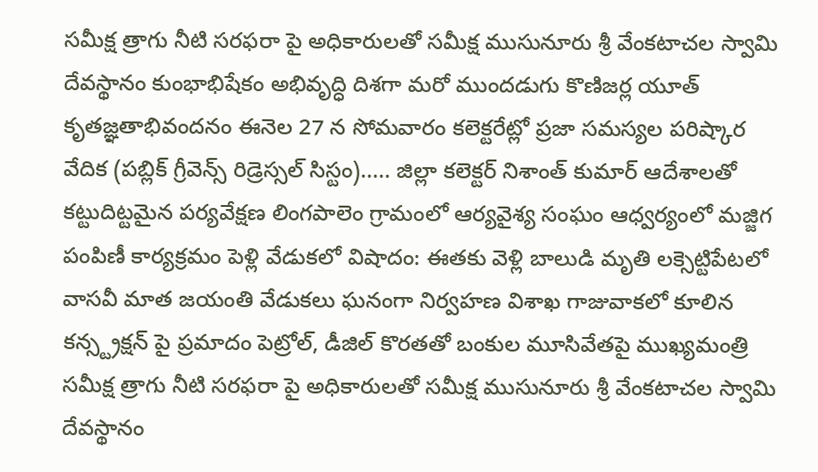సమీక్ష త్రాగు నీటి సరఫరా పై అధికారులతో సమీక్ష ముసునూరు శ్రీ వేంకటాచల స్వామి దేవస్థానం కుంభాభిషేకం అభివృద్ధి దిశగా మరో ముందడుగు కొణిజర్ల యూత్ కృతజ్ఞతాభివందనం ఈనెల 27 న సోమవారం కలెక్టరేట్లో ప్రజా సమస్యల పరిష్కార వేదిక (పబ్లిక్ గ్రీవెన్స్ రిడ్రెస్సల్ సిస్టం)..... జిల్లా కలెక్టర్ నిశాంత్ కుమార్ ఆదేశాలతో కట్టుదిట్టమైన పర్యవేక్షణ లింగపాలెం గ్రామంలో ఆర్యవైశ్య సంఘం ఆధ్వర్యంలో మజ్జిగ పంపిణీ కార్యక్రమం పెళ్లి వేడుకలో విషాదం: ఈతకు వెళ్లి బాలుడి మృతి లక్సెట్టిపేటలో వాసవీ మాత జయంతి వేడుకలు ఘనంగా నిర్వహణ విశాఖ గాజువాకలో కూలిన కన్స్ట్రక్షన్ పై ప్రమాదం పెట్రోల్, డీజిల్ కొరతతో బంకుల మూసివేతపై ముఖ్యమంత్రి సమీక్ష త్రాగు నీటి సరఫరా పై అధికారులతో సమీక్ష ముసునూరు శ్రీ వేంకటాచల స్వామి దేవస్థానం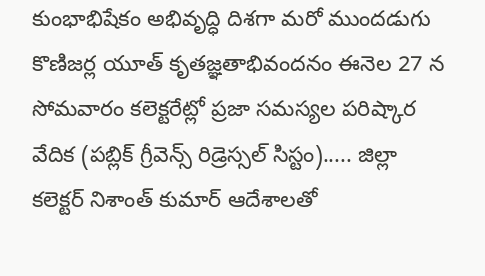కుంభాభిషేకం అభివృద్ధి దిశగా మరో ముందడుగు కొణిజర్ల యూత్ కృతజ్ఞతాభివందనం ఈనెల 27 న సోమవారం కలెక్టరేట్లో ప్రజా సమస్యల పరిష్కార వేదిక (పబ్లిక్ గ్రీవెన్స్ రిడ్రెస్సల్ సిస్టం)..... జిల్లా కలెక్టర్ నిశాంత్ కుమార్ ఆదేశాలతో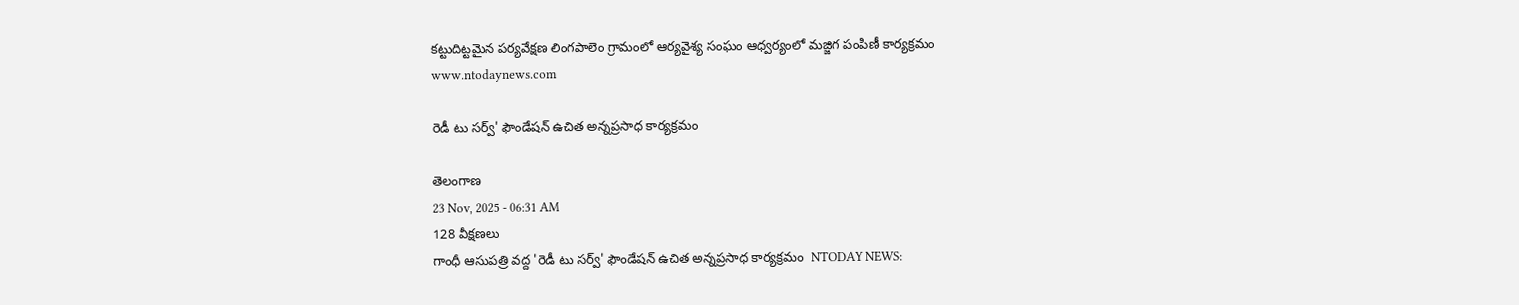కట్టుదిట్టమైన పర్యవేక్షణ లింగపాలెం గ్రామంలో ఆర్యవైశ్య సంఘం ఆధ్వర్యంలో మజ్జిగ పంపిణీ కార్యక్రమం
www.ntodaynews.com

రెడీ టు సర్వ్' ఫౌండేషన్ ఉచిత అన్నప్రసాధ కార్యక్రమం

తెలంగాణ
23 Nov, 2025 - 06:31 AM
128 వీక్షణలు
గాంధీ ఆసుపత్రి వద్ద 'రెడీ టు సర్వ్' ఫౌండేషన్ ఉచిత అన్నప్రసాధ కార్యక్రమం  NTODAY NEWS: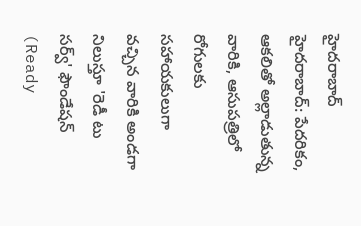హైదరాబాద్ హైదరాబాద్: పేదరికం, ఆకలితో అల్లాడుతున్న వారికి, ఆసుపత్రిలో రోగులకు సహాయకులుగా వచ్చిన వారికి అండ‌గా నిలుస్తూ 'రెడీ టు సర్వ్' ఫౌండేషన్ (Ready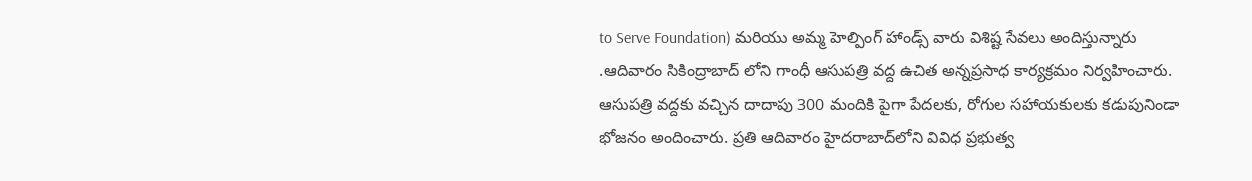to Serve Foundation) మరియు అమ్మ హెల్పింగ్ హాండ్స్ వారు విశిష్ట సేవలు అందిస్తున్నారు .ఆదివారం సికింద్రాబాద్ లోని గాంధీ ఆసుపత్రి వద్ద ఉచిత అన్నప్రసాధ కార్యక్రమం నిర్వ‌హించారు. ఆసుపత్రి వద్దకు వచ్చిన దాదాపు 300 మందికి పైగా పేదలకు, రోగుల సహాయకులకు కడుపునిండా భోజనం అందించారు. ప్రతి ఆదివారం హైదరాబాద్‌లోని వివిధ ప్రభుత్వ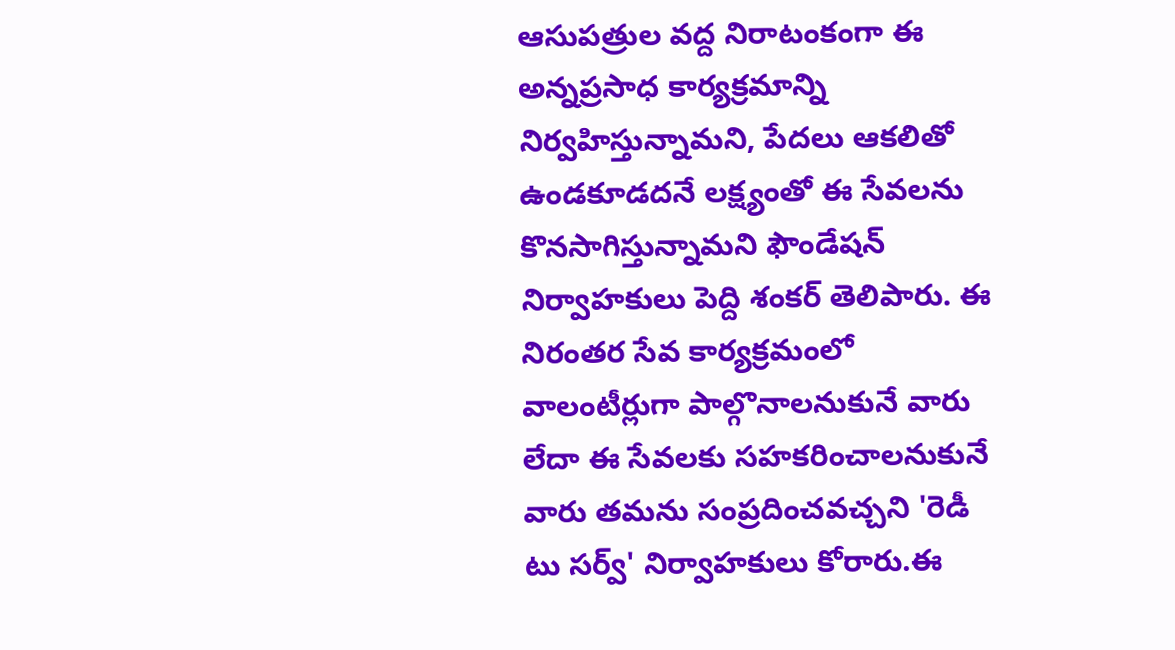ఆసుపత్రుల వద్ద నిరాటంకంగా ఈ అన్నప్రసాధ కార్యక్రమాన్ని నిర్వహిస్తున్నామ‌ని, పేదలు ఆకలితో ఉండకూడదనే లక్ష్యంతో ఈ సేవలను కొనసాగిస్తున్నామని ఫౌండేషన్ నిర్వాహకులు పెద్ది శంకర్ తెలిపారు. ఈ నిరంత‌ర‌ సేవ కార్యక్రమంలో వాలంటీర్లుగా పాల్గొనాలనుకునే వారు లేదా ఈ సేవలకు సహకరించాలనుకునే వారు తమను సంప్రదించవచ్చని 'రెడీ టు సర్వ్' నిర్వాహకులు కోరారు.ఈ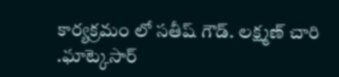కార్యక్రమం లో సతీష్ గౌడ్. లక్ష్మణ్ చారి .ఘాట్కెసార్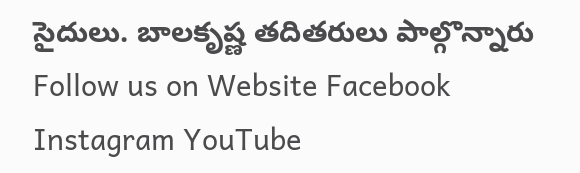సైదులు. బాలకృష్ణ తదితరులు పాల్గొన్నారు Follow us on Website Facebook Instagram YouTube